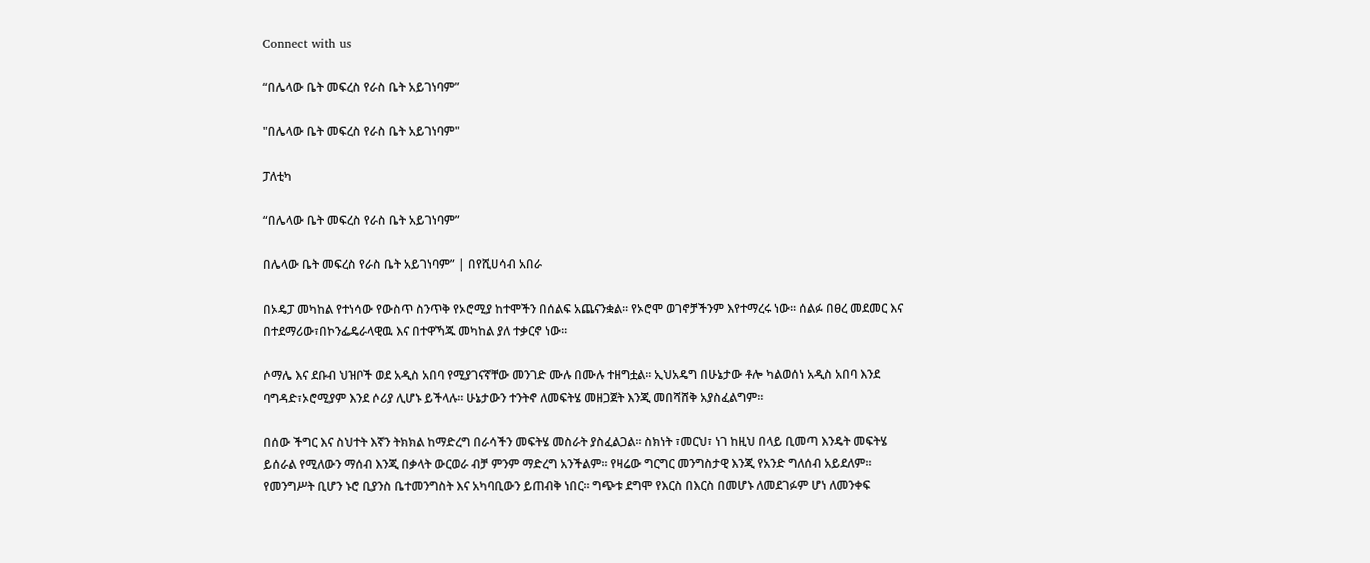Connect with us

“በሌላው ቤት መፍረስ የራስ ቤት አይገነባም”

"በሌላው ቤት መፍረስ የራስ ቤት አይገነባም"

ፓለቲካ

“በሌላው ቤት መፍረስ የራስ ቤት አይገነባም”

በሌላው ቤት መፍረስ የራስ ቤት አይገነባም” | በየሺሀሳብ አበራ

በኦዴፓ መካከል የተነሳው የውስጥ ስንጥቅ የኦሮሚያ ከተሞችን በሰልፍ አጨናንቋል፡፡ የኦሮሞ ወገኖቻችንም እየተማረሩ ነው፡፡ ሰልፉ በፀረ መደመር እና በተደማሪው፣በኮንፌዴራላዊዉ እና በተዋኻጁ መካከል ያለ ተቃርኖ ነው፡፡

ሶማሌ እና ደቡብ ህዝቦች ወደ አዲስ አበባ የሚያገናኛቸው መንገድ ሙሉ በሙሉ ተዘግቷል፡፡ ኢህአዴግ በሁኔታው ቶሎ ካልወሰነ አዲስ አበባ እንደ ባግዳድ፣ኦሮሚያም እንደ ሶሪያ ሊሆኑ ይችላሉ፡፡ ሁኔታውን ተንትኖ ለመፍትሄ መዘጋጀት እንጂ መበሻሸቅ አያስፈልግም፡፡

በሰው ችግር እና ስህተት እኛን ትክክል ከማድረግ በራሳችን መፍትሄ መስራት ያስፈልጋል፡፡ ስክነት ፣መርህ፣ ነገ ከዚህ በላይ ቢመጣ እንዴት መፍትሄ ይሰራል የሚለውን ማሰብ እንጂ በቃላት ውርወራ ብቻ ምንም ማድረግ አንችልም፡፡ የዛሬው ግርግር መንግስታዊ እንጂ የአንድ ግለሰብ አይደለም፡፡ የመንግሥት ቢሆን ኑሮ ቢያንስ ቤተመንግስት እና አካባቢውን ይጠብቅ ነበር፡፡ ግጭቱ ደግሞ የእርስ በእርስ በመሆኑ ለመደገፉም ሆነ ለመንቀፍ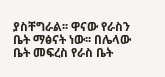ያስቸግራል፡፡ ዋናው የራስን ቤት ማፅናት ነው፡፡ በሌላው ቤት መፍረስ የራስ ቤት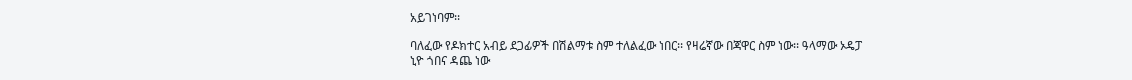አይገነባም፡፡

ባለፈው የዶክተር አብይ ደጋፊዎች በሽልማቱ ስም ተለልፈው ነበር፡፡ የዛሬኛው በጃዋር ስም ነው፡፡ ዓላማው ኦዴፓ ኒዮ ጎበና ዳጨ ነው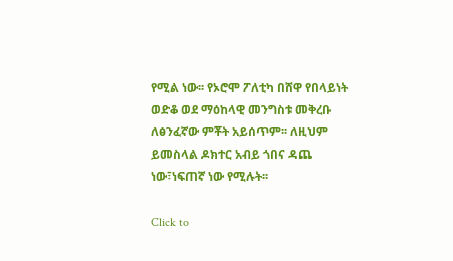የሚል ነው፡፡ የኦሮሞ ፖለቲካ በሸዋ የበላይነት ወድቆ ወደ ማዕከላዊ መንግስቱ መቅረቡ ለፅንፈኛው ምቾት አይሰጥም፡፡ ለዚህም ይመስላል ዶክተር አብይ ጎበና ዳጨ ነው፣ነፍጠኛ ነው የሚሉት፡፡

Click to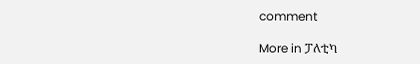comment

More in ፓለቲካ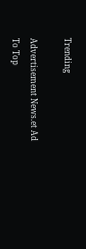Trending

Advertisement News.et Ad
To Top